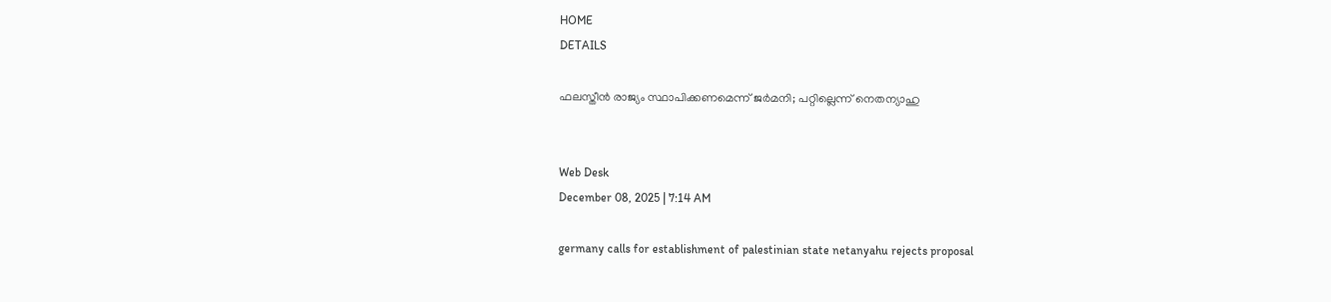HOME
DETAILS

ഫലസ്തീന്‍ രാജ്യം സ്ഥാപിക്കണമെന്ന് ജര്‍മനി; പറ്റില്ലെന്ന് നെതന്യാഹു


Web Desk
December 08, 2025 | 7:14 AM

germany calls for establishment of palestinian state netanyahu rejects proposal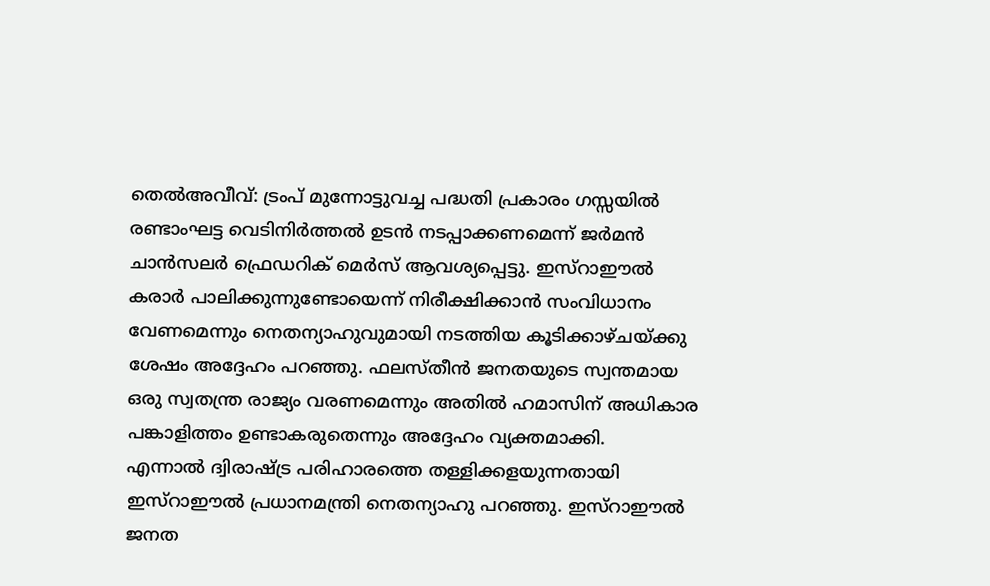തെല്‍അവീവ്: ട്രംപ് മുന്നോട്ടുവച്ച പദ്ധതി പ്രകാരം ഗസ്സയില്‍ രണ്ടാംഘട്ട വെടിനിര്‍ത്തല്‍ ഉടന്‍ നടപ്പാക്കണമെന്ന് ജര്‍മന്‍ ചാന്‍സലര്‍ ഫ്രെഡറിക് മെര്‍സ് ആവശ്യപ്പെട്ടു. ഇസ്റാഈല്‍ കരാര്‍ പാലിക്കുന്നുണ്ടോയെന്ന് നിരീക്ഷിക്കാന്‍ സംവിധാനം വേണമെന്നും നെതന്യാഹുവുമായി നടത്തിയ കൂടിക്കാഴ്ചയ്ക്കു ശേഷം അദ്ദേഹം പറഞ്ഞു. ഫലസ്തീന്‍ ജനതയുടെ സ്വന്തമായ ഒരു സ്വതന്ത്ര രാജ്യം വരണമെന്നും അതില്‍ ഹമാസിന് അധികാര പങ്കാളിത്തം ഉണ്ടാകരുതെന്നും അദ്ദേഹം വ്യക്തമാക്കി.
എന്നാല്‍ ദ്വിരാഷ്ട്ര പരിഹാരത്തെ തള്ളിക്കളയുന്നതായി ഇസ്റാഈല്‍ പ്രധാനമന്ത്രി നെതന്യാഹു പറഞ്ഞു. ഇസ്റാഈല്‍ ജനത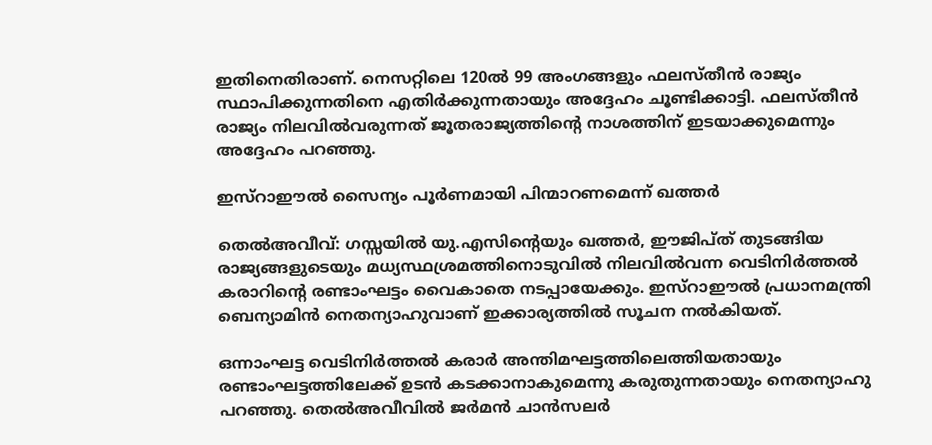ഇതിനെതിരാണ്. നെസറ്റിലെ 120ല്‍ 99 അംഗങ്ങളും ഫലസ്തീന്‍ രാജ്യം സ്ഥാപിക്കുന്നതിനെ എതിര്‍ക്കുന്നതായും അദ്ദേഹം ചൂണ്ടിക്കാട്ടി. ഫലസ്തീന്‍ രാജ്യം നിലവില്‍വരുന്നത് ജൂതരാജ്യത്തിന്റെ നാശത്തിന് ഇടയാക്കുമെന്നും അദ്ദേഹം പറഞ്ഞു.

ഇസ്റാഈല്‍ സൈന്യം പൂര്‍ണമായി പിന്മാറണമെന്ന് ഖത്തര്‍

തെല്‍അവീവ്: ഗസ്സയില്‍ യു.എസിന്റെയും ഖത്തര്‍, ഈജിപ്ത് തുടങ്ങിയ രാജ്യങ്ങളുടെയും മധ്യസ്ഥശ്രമത്തിനൊടുവില്‍ നിലവില്‍വന്ന വെടിനിര്‍ത്തല്‍ കരാറിന്റെ രണ്ടാംഘട്ടം വൈകാതെ നടപ്പായേക്കും. ഇസ്റാഈല്‍ പ്രധാനമന്ത്രി ബെന്യാമിന്‍ നെതന്യാഹുവാണ് ഇക്കാര്യത്തില്‍ സൂചന നല്‍കിയത്.

ഒന്നാംഘട്ട വെടിനിര്‍ത്തല്‍ കരാര്‍ അന്തിമഘട്ടത്തിലെത്തിയതായും രണ്ടാംഘട്ടത്തിലേക്ക് ഉടന്‍ കടക്കാനാകുമെന്നു കരുതുന്നതായും നെതന്യാഹു പറഞ്ഞു. തെല്‍അവീവില്‍ ജര്‍മന്‍ ചാന്‍സലര്‍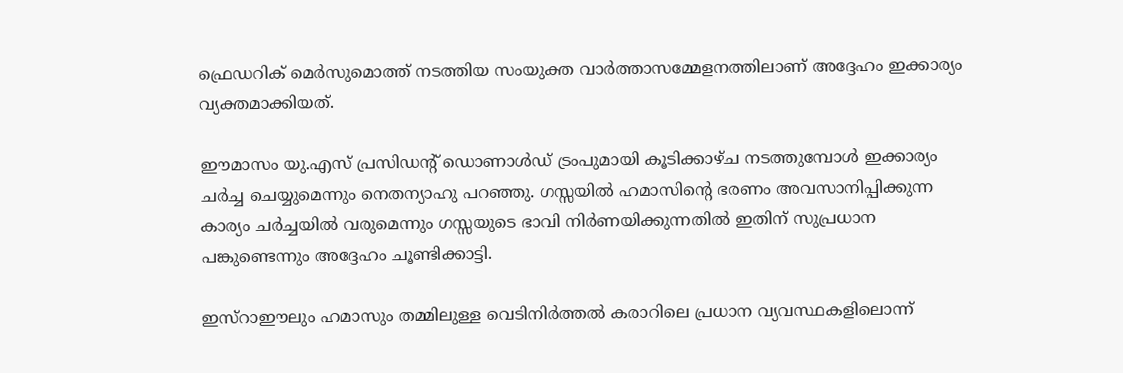ഫ്രെഡറിക് മെര്‍സുമൊത്ത് നടത്തിയ സംയുക്ത വാര്‍ത്താസമ്മേളനത്തിലാണ് അദ്ദേഹം ഇക്കാര്യം വ്യക്തമാക്കിയത്.

ഈമാസം യു.എസ് പ്രസിഡന്റ് ഡൊണാള്‍ഡ് ട്രംപുമായി കൂടിക്കാഴ്ച നടത്തുമ്പോള്‍ ഇക്കാര്യം ചര്‍ച്ച ചെയ്യുമെന്നും നെതന്യാഹു പറഞ്ഞു. ഗസ്സയില്‍ ഹമാസിന്റെ ഭരണം അവസാനിപ്പിക്കുന്ന കാര്യം ചര്‍ച്ചയില്‍ വരുമെന്നും ഗസ്സയുടെ ഭാവി നിര്‍ണയിക്കുന്നതില്‍ ഇതിന് സുപ്രധാന പങ്കുണ്ടെന്നും അദ്ദേഹം ചൂണ്ടിക്കാട്ടി.

ഇസ്റാഈലും ഹമാസും തമ്മിലുള്ള വെടിനിര്‍ത്തല്‍ കരാറിലെ പ്രധാന വ്യവസ്ഥകളിലൊന്ന്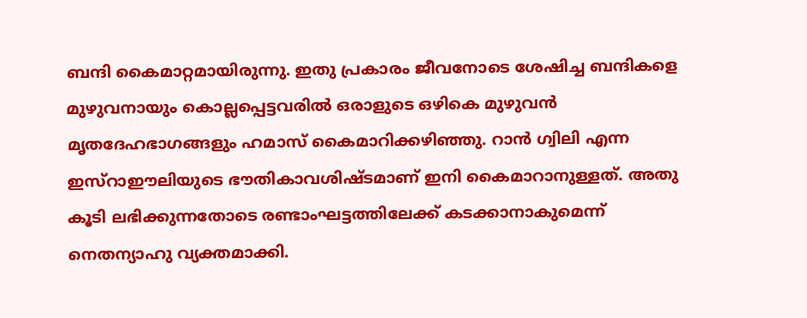ബന്ദി കൈമാറ്റമായിരുന്നു. ഇതു പ്രകാരം ജീവനോടെ ശേഷിച്ച ബന്ദികളെ മുഴുവനായും കൊല്ലപ്പെട്ടവരില്‍ ഒരാളുടെ ഒഴികെ മുഴുവന്‍ മൃതദേഹഭാഗങ്ങളും ഹമാസ് കൈമാറിക്കഴിഞ്ഞു. റാന്‍ ഗ്വിലി എന്ന ഇസ്റാഈലിയുടെ ഭൗതികാവശിഷ്ടമാണ് ഇനി കൈമാറാനുള്ളത്. അതു കൂടി ലഭിക്കുന്നതോടെ രണ്ടാംഘട്ടത്തിലേക്ക് കടക്കാനാകുമെന്ന് നെതന്യാഹു വ്യക്തമാക്കി.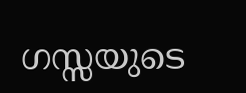ഗസ്സയുടെ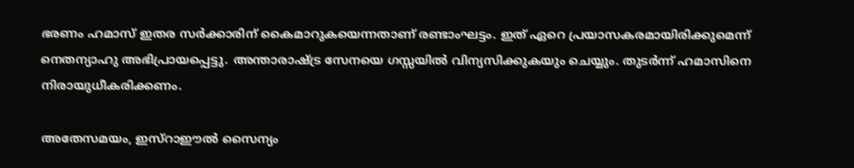ഭരണം ഹമാസ് ഇതര സര്‍ക്കാരിന് കൈമാറുകയെന്നതാണ് രണ്ടാംഘട്ടം. ഇത് ഏറെ പ്രയാസകരമായിരിക്കുമെന്ന് നെതന്യാഹു അഭിപ്രായപ്പെട്ടു. അന്താരാഷ്ട്ര സേനയെ ഗസ്സയില്‍ വിന്യസിക്കുകയും ചെയ്യും. തുടര്‍ന്ന് ഹമാസിനെ നിരായുധീകരിക്കണം.

അതേസമയം, ഇസ്റാഈല്‍ സൈന്യം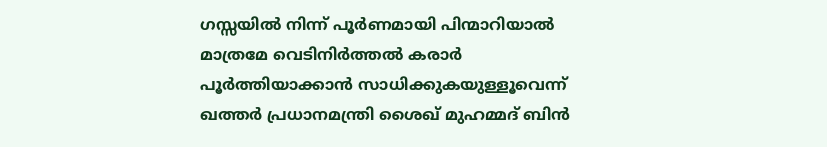ഗസ്സയില്‍ നിന്ന് പൂര്‍ണമായി പിന്മാറിയാല്‍ മാത്രമേ വെടിനിര്‍ത്തല്‍ കരാര്‍ പൂര്‍ത്തിയാക്കാന്‍ സാധിക്കുകയുള്ളൂവെന്ന് ഖത്തര്‍ പ്രധാനമന്ത്രി ശൈഖ് മുഹമ്മദ് ബിന്‍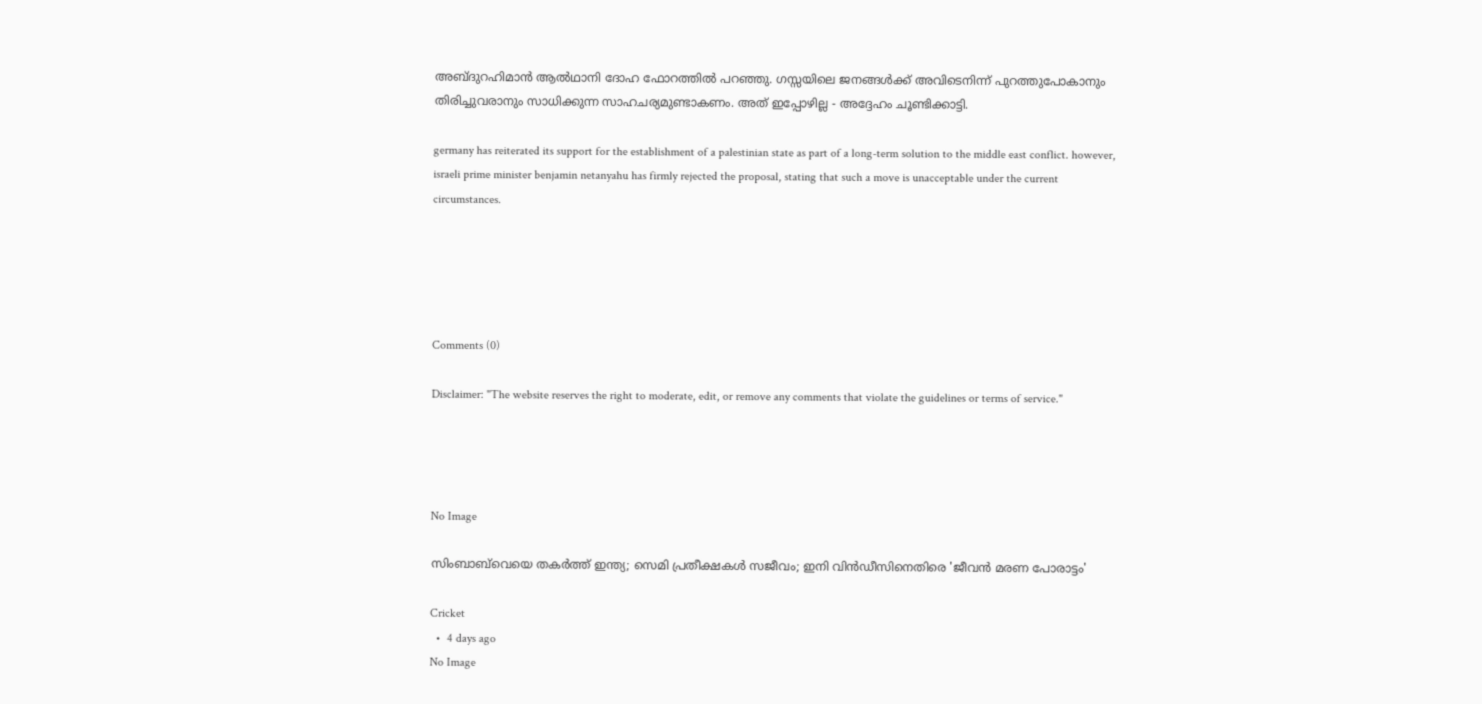അബ്ദുറഹിമാന്‍ ആല്‍ഥാനി ദോഹ ഫോറത്തില്‍ പറഞ്ഞു. ഗസ്സയിലെ ജനങ്ങള്‍ക്ക് അവിടെനിന്ന് പുറത്തുപോകാനും തിരിച്ചുവരാനും സാധിക്കുന്ന സാഹചര്യമുണ്ടാകണം. അത് ഇപ്പോഴില്ല - അദ്ദേഹം ചൂണ്ടിക്കാട്ടി.

germany has reiterated its support for the establishment of a palestinian state as part of a long-term solution to the middle east conflict. however, israeli prime minister benjamin netanyahu has firmly rejected the proposal, stating that such a move is unacceptable under the current circumstances.





Comments (0)

Disclaimer: "The website reserves the right to moderate, edit, or remove any comments that violate the guidelines or terms of service."




No Image

സിംബാബ്‌വെയെ തകർത്ത് ഇന്ത്യ; സെമി പ്രതീക്ഷകൾ സജീവം; ഇനി വിൻഡീസിനെതിരെ 'ജീവൻ മരണ പോരാട്ടം'

Cricket
  •  4 days ago
No Image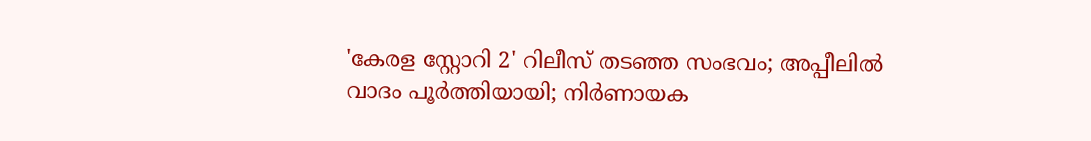'കേരള സ്റ്റോറി 2' റിലീസ് തടഞ്ഞ സംഭവം; അപ്പീലിൽ വാദം പൂർത്തിയായി; നിർണായക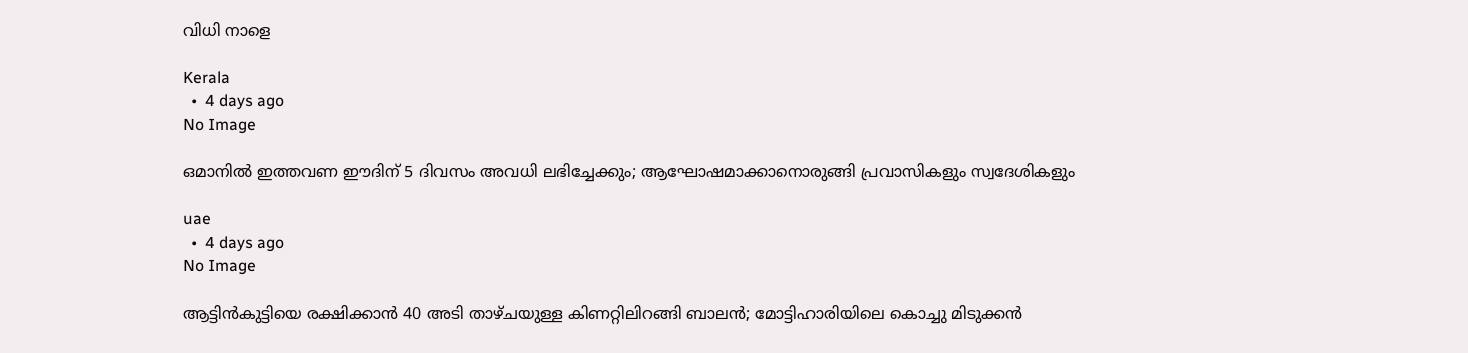വിധി നാളെ

Kerala
  •  4 days ago
No Image

ഒമാനിൽ ഇത്തവണ ഈദിന് 5 ദിവസം അവധി ലഭിച്ചേക്കും; ആഘോഷമാക്കാനൊരുങ്ങി പ്രവാസികളും സ്വദേശികളും

uae
  •  4 days ago
No Image

ആട്ടിൻകുട്ടിയെ രക്ഷിക്കാൻ 40 അടി താഴ്ചയുള്ള കിണറ്റിലിറങ്ങി ബാലൻ; മോട്ടിഹാരിയിലെ കൊച്ചു മിടുക്കൻ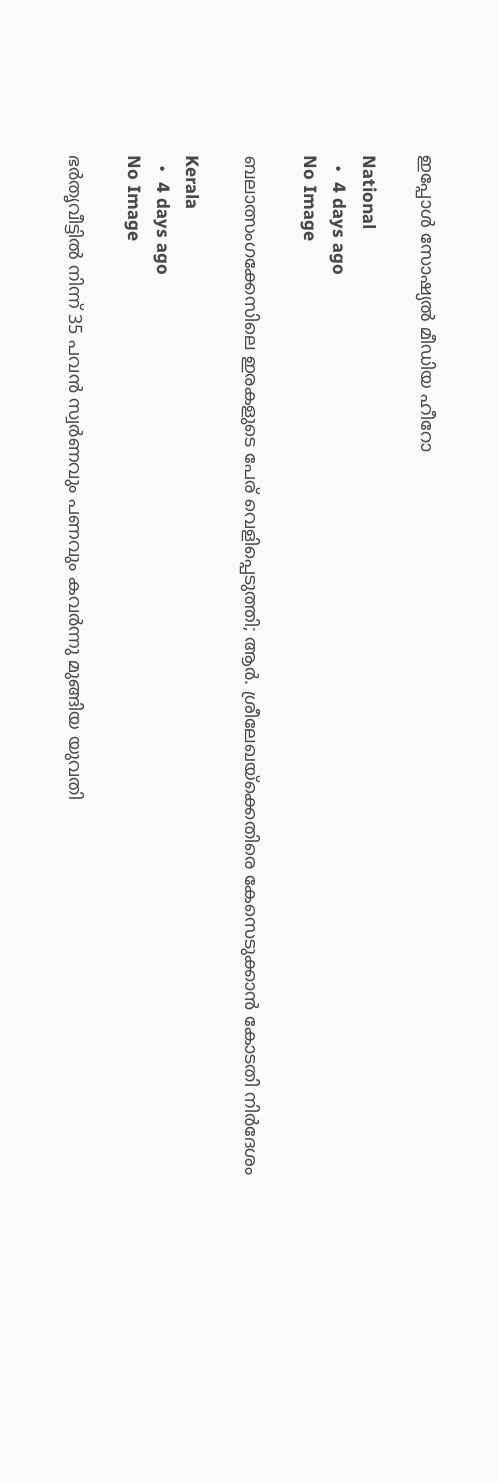ഇപ്പോൾ സോഷ്യൽ മീഡിയ ഹീറോ

National
  •  4 days ago
No Image

ബലാത്സംഗക്കേസിലെ ഇരകളുടെ പേര് വെളിപ്പെടുത്തി; ആർ. ശ്രീലേഖയ്ക്കെതിരെ കേസെടുക്കാൻ കോടതി നിർദേശം

Kerala
  •  4 days ago
No Image

ഭർതൃവീട്ടിൽ നിന്ന് 35 പവൻ സ്വർണവും പണവും കവർന്നു മുങ്ങിയ യുവതി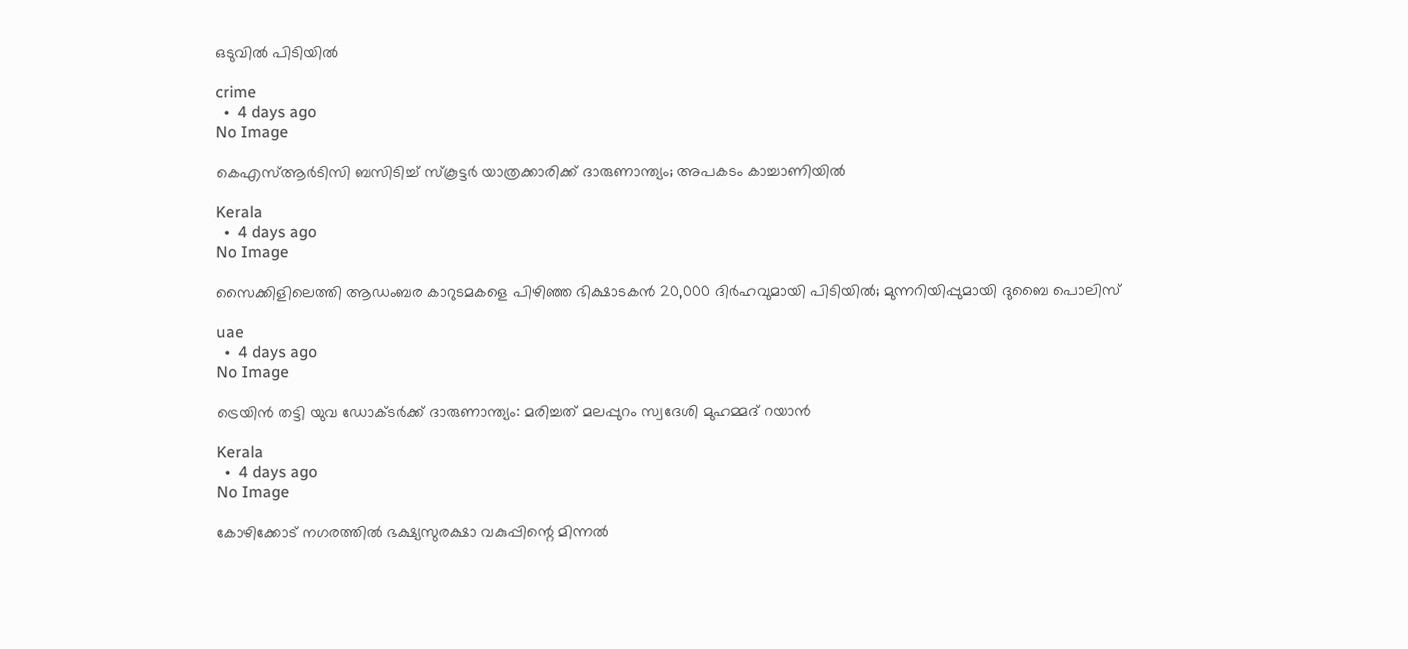ഒടുവിൽ പിടിയിൽ

crime
  •  4 days ago
No Image

കെഎസ്ആർടിസി ബസിടിച്ച് സ്കൂട്ടർ യാത്രക്കാരിക്ക് ദാരുണാന്ത്യം; അപകടം കാച്ചാണിയിൽ

Kerala
  •  4 days ago
No Image

സൈക്കിളിലെത്തി ആഡംബര കാറുടമകളെ പിഴിഞ്ഞ ഭിക്ഷാടകൻ 20,000 ദിർഹവുമായി പിടിയിൽ; മുന്നറിയിപ്പുമായി ദുബൈ പൊലിസ്

uae
  •  4 days ago
No Image

ട്രെയിൻ തട്ടി യുവ ഡോക്ടർക്ക് ദാരുണാന്ത്യം: മരിച്ചത് മലപ്പുറം സ്വദേശി മുഹമ്മദ് റയാൻ

Kerala
  •  4 days ago
No Image

കോഴിക്കോട് നഗരത്തിൽ ഭക്ഷ്യസുരക്ഷാ വകുപ്പിന്റെ മിന്നൽ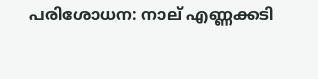പരിശോധന: നാല് എണ്ണക്കടി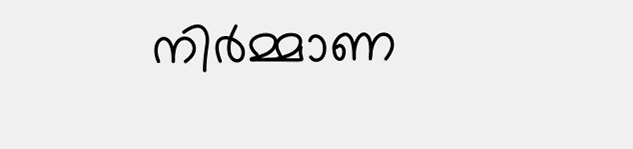നിർമ്മാണ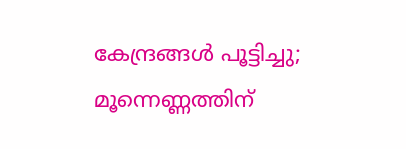കേന്ദ്രങ്ങൾ പൂട്ടിച്ചു; മൂന്നെണ്ണത്തിന്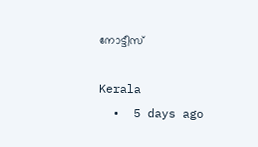നോട്ടീസ്

Kerala
  •  5 days ago